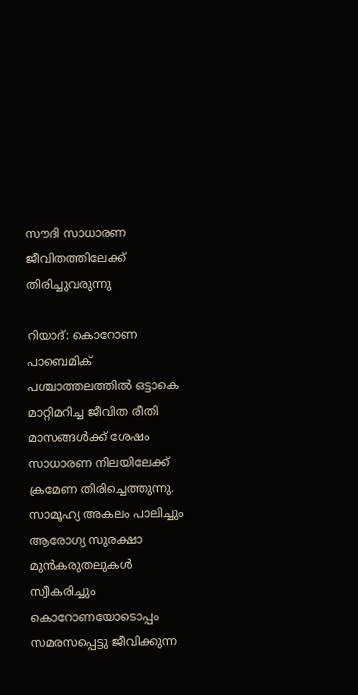സൗദി സാധാരണ ജീവിതത്തിലേക്ക് തിരിച്ചുവരുന്നു

റിയാദ്: കൊറോണ പാബെമിക് പശ്ചാത്തലത്തില്‍ ഒട്ടാകെ മാറ്റിമറിച്ച ജീവിത രീതി മാസങ്ങള്‍ക്ക് ശേഷം സാധാരണ നിലയിലേക്ക് ക്രമേണ തിരിച്ചെത്തുന്നു. സാമൂഹ്യ അകലം പാലിച്ചും ആരോഗ്യ സുരക്ഷാ മുന്‍കരുതലുകള്‍ സ്വീകരിച്ചും കൊറോണയോടൊപ്പം സമരസപ്പെട്ടു ജീവിക്കുന്ന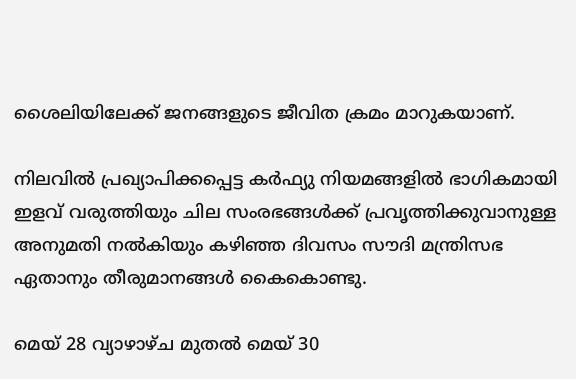ശൈലിയിലേക്ക് ജനങ്ങളുടെ ജീവിത ക്രമം മാറുകയാണ്.

നിലവില്‍ പ്രഖ്യാപിക്കപ്പെട്ട കര്‍ഫ്യു നിയമങ്ങളില്‍ ഭാഗികമായി ഇളവ് വരുത്തിയും ചില സംരഭങ്ങള്‍ക്ക് പ്രവൃത്തിക്കുവാനുള്ള അനുമതി നല്‍കിയും കഴിഞ്ഞ ദിവസം സൗദി മന്ത്രിസഭ ഏതാനും തീരുമാനങ്ങള്‍ കൈകൊണ്ടു.

മെയ് 28 വ്യാഴാഴ്ച മുതല്‍ മെയ് 30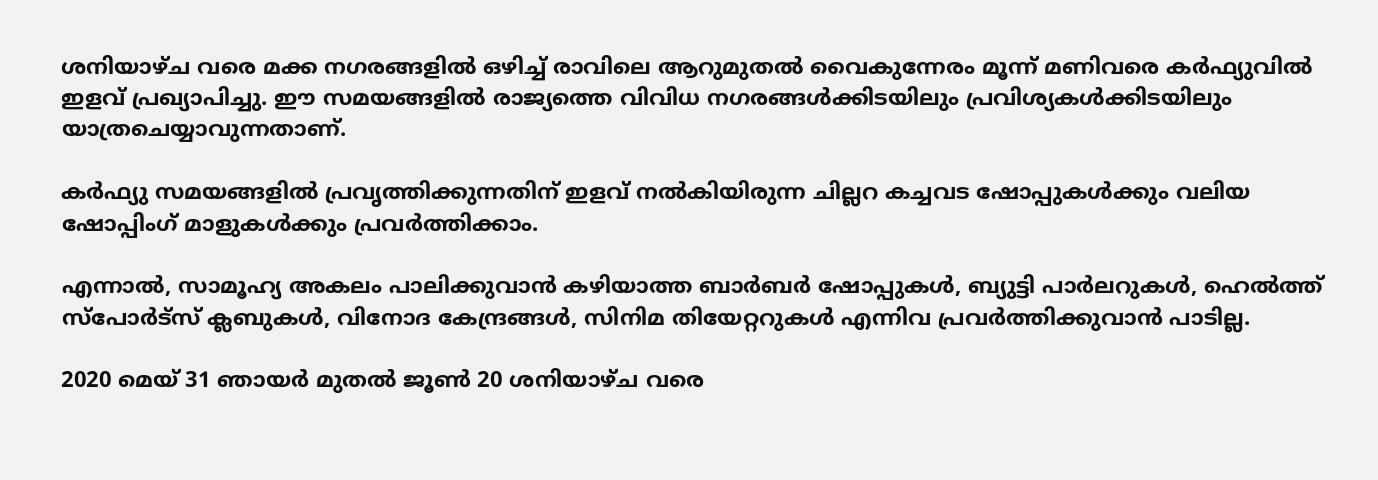ശനിയാഴ്ച വരെ മക്ക നഗരങ്ങളില്‍ ഒഴിച്ച് രാവിലെ ആറുമുതല്‍ വൈകുന്നേരം മൂന്ന് മണിവരെ കര്‍ഫ്യുവില്‍ ഇളവ് പ്രഖ്യാപിച്ചു. ഈ സമയങ്ങളില്‍ രാജ്യത്തെ വിവിധ നഗരങ്ങള്‍ക്കിടയിലും പ്രവിശ്യകള്‍ക്കിടയിലും യാത്രചെയ്യാവുന്നതാണ്.

കര്‍ഫ്യു സമയങ്ങളില്‍ പ്രവൃത്തിക്കുന്നതിന് ഇളവ് നല്‍കിയിരുന്ന ചില്ലറ കച്ചവട ഷോപ്പുകള്‍ക്കും വലിയ ഷോപ്പിംഗ് മാളുകള്‍ക്കും പ്രവര്‍ത്തിക്കാം.

എന്നാല്‍, സാമൂഹ്യ അകലം പാലിക്കുവാന്‍ കഴിയാത്ത ബാര്‍ബര്‍ ഷോപ്പുകള്‍, ബ്യുട്ടി പാര്‍ലറുകള്‍, ഹെല്‍ത്ത് സ്‌പോര്‍ട്‌സ് ക്ലബുകള്‍, വിനോദ കേന്ദ്രങ്ങള്‍, സിനിമ തിയേറ്ററുകള്‍ എന്നിവ പ്രവര്‍ത്തിക്കുവാന്‍ പാടില്ല.

2020 മെയ് 31 ഞായര്‍ മുതല്‍ ജൂണ്‍ 20 ശനിയാഴ്ച വരെ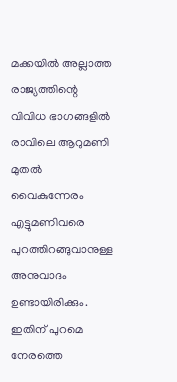മക്കയില്‍ അല്ലാത്ത രാജ്യത്തിന്റെ വിവിധ ഭാഗങ്ങളില്‍ രാവിലെ ആറുമണി മുതല്‍ വൈകുന്നേരം എട്ടുമണിവരെ പുറത്തിറങ്ങുവാനുള്ള അനുവാദം ഉണ്ടായിരിക്കും. ഇതിന് പുറമെ നേരത്തെ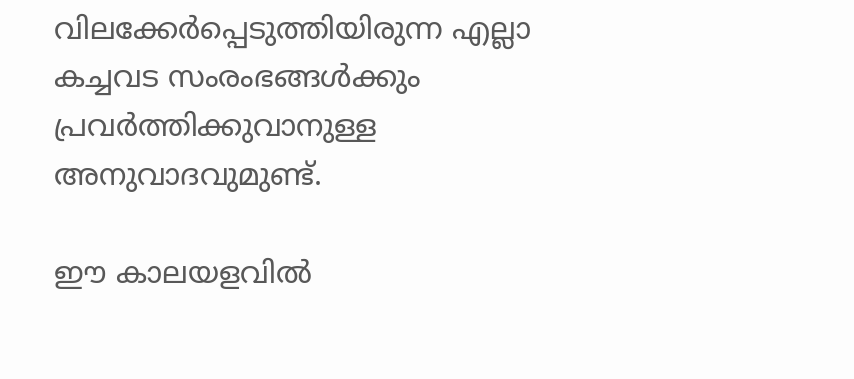വിലക്കേര്‍പ്പെടുത്തിയിരുന്ന എല്ലാ കച്ചവട സംരംഭങ്ങള്‍ക്കും പ്രവര്‍ത്തിക്കുവാനുള്ള അനുവാദവുമുണ്ട്.

ഈ കാലയളവില്‍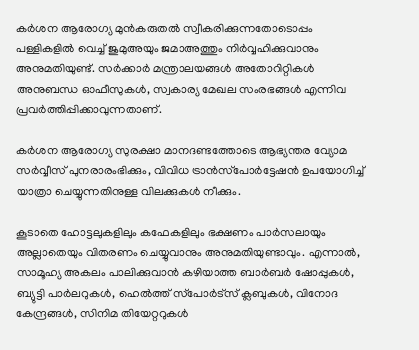കര്‍ശന ആരോഗ്യ മുന്‍കരുതല്‍ സ്വീകരിക്കുന്നതോടൊപ്പം  പള്ളികളില്‍ വെച്ച് ജുമുഅയും ജമാഅത്തും നിര്‍വ്വഹിക്കുവാനും അനുമതിയുണ്ട്. സര്‍ക്കാര്‍ മന്ത്രാലയങ്ങള്‍ അതോറിറ്റികള്‍ അനുബന്ധ ഓഫീസുകള്‍, സ്വകാര്യ മേഖല സംരഭങ്ങള്‍ എന്നിവ പ്രവര്‍ത്തിപ്പിക്കാവുന്നതാണ്.

കര്‍ശന ആരോഗ്യ സുരക്ഷാ മാനദണ്ടത്തോടെ ആഭ്യന്തര വ്യോമ സര്‍വ്വീസ് പുനരാരംഭിക്കും, വിവിധ ട്രാന്‍സ്‌പോര്‍ട്ടേഷന്‍ ഉപയോഗിച്ച് യാത്രാ ചെയ്യുന്നതിനുള്ള വിലക്കുകള്‍ നീക്കും.

കൂടാതെ ഹോട്ടലുകളിലും കഫേകളിലും ഭക്ഷണം പാര്‍സലായും അല്ലാതെയും വിതരണം ചെയ്യുവാനും അനുമതിയുണ്ടാവും. എന്നാല്‍, സാമൂഹ്യ അകലം പാലിക്കുവാന്‍ കഴിയാത്ത ബാര്‍ബര്‍ ഷോപ്പുകള്‍, ബ്യുട്ടി പാര്‍ലറുകള്‍, ഹെല്‍ത്ത് സ്‌പോര്‍ട്‌സ് ക്ലബുകള്‍, വിനോദ കേന്ദ്രങ്ങള്‍, സിനിമ തിയേറ്ററുകള്‍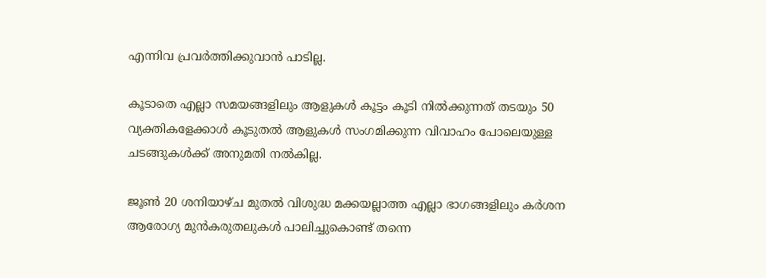എന്നിവ പ്രവര്‍ത്തിക്കുവാന്‍ പാടില്ല.

കൂടാതെ എല്ലാ സമയങ്ങളിലും ആളുകള്‍ കൂട്ടം കൂടി നില്‍ക്കുന്നത് തടയും 50 വ്യക്തികളേക്കാള്‍ കൂടുതല്‍ ആളുകള്‍ സംഗമിക്കുന്ന വിവാഹം പോലെയുള്ള ചടങ്ങുകള്‍ക്ക് അനുമതി നല്‍കില്ല.

ജൂണ്‍ 20 ശനിയാഴ്ച മുതല്‍ വിശുദ്ധ മക്കയല്ലാത്ത എല്ലാ ഭാഗങ്ങളിലും കര്‍ശന ആരോഗ്യ മുന്‍കരുതലുകള്‍ പാലിച്ചുകൊണ്ട് തന്നെ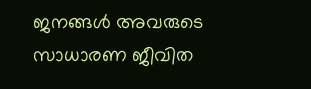ജനങ്ങള്‍ അവരുടെ സാധാരണ ജീവിത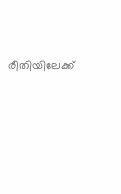രീതിയിലേക്ക്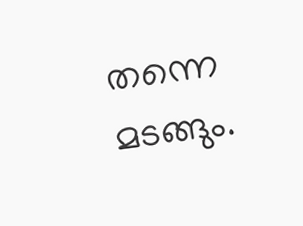തന്നെ മടങ്ങും.